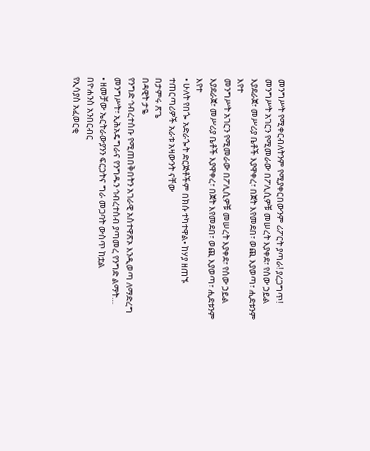መንግሥት የሚቀርብለትንም የሚያቀርበውንም ሪፖርት ያጣራ! ያረጋግጥ!
መንግሥት አገርን የሚመራው በፖሊሲዎቹ መሠረት እያቀደ፣ የሰው ኃይል እያደራጀ፣ መሥሪያ ቤቶች እያዋቀረ፣ በጀት እየመደበ፣ ወጪ እያወጣ፣ ሒደቱንም እየተ
መንግሥት አገርን የሚመራው በፖሊሲዎቹ መሠረት እያቀደ፣ የሰው ኃይል እያደራጀ፣ መሥሪያ ቤቶች እያዋቀረ፣ በጀት እየመደበ፣ ወጪ እያወጣ፣ ሒደቱንም እየተ
• ሁለት የበጐ አድራጐት ድርጅቶችም በክሱ ተካተዋል• ከሃያ ዘጠኙ ተጠርጣሪዎች አራቱ አዛውንት ናቸው
በታምሩ ጽጌ
በዳዊት ታዬ
የንግድ ኅብረተሰቡ የሚጠበቅበትን አገራዊ አስተዋጽኦ እንዲወጣ ለማድረግ መንግሥት፣ ኢሕአዴግራና የንግዱን ኅብረተሰብ ያጣመረ የንግድ ልማት…
• ዘመቻው ኤርትራውያንን ፍርኃትና ግራ መጋባት ውስጥ ከቷል
በዮሐንስ አንበርብር
የኢሳያስ አፈወርቂ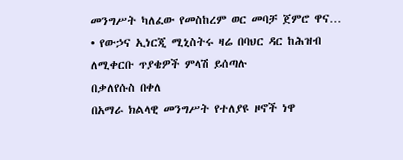መንግሥት ካለፈው የመስከረም ወር መባቻ ጀምሮ ዋና…
• የውኃና ኢነርጂ ሚኒስትሩ ዛሬ በባህር ዳር ከሕዝብ ለሚቀርቡ ጥያቄዎች ምላሽ ይሰጣሉ
በቃለየሱስ በቀለ
በአማራ ክልላዊ መንግሥት የተለያዩ ዞኖች ነዋ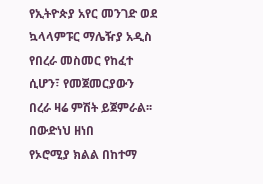የኢትዮጵያ አየር መንገድ ወደ ኳላላምፑር ማሌዥያ አዲስ የበረራ መስመር የከፈተ ሲሆን፣ የመጀመርያውን በረራ ዛሬ ምሽት ይጀምራል፡፡
በውድነህ ዘነበ
የኦሮሚያ ክልል በከተማ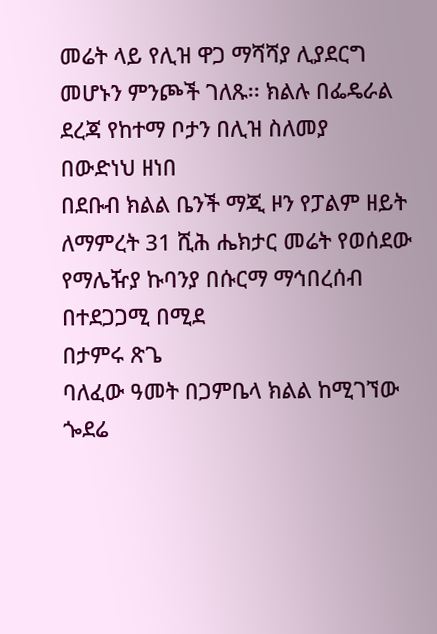መሬት ላይ የሊዝ ዋጋ ማሻሻያ ሊያደርግ መሆኑን ምንጮች ገለጹ፡፡ ክልሉ በፌዴራል ደረጃ የከተማ ቦታን በሊዝ ስለመያ
በውድነህ ዘነበ
በደቡብ ክልል ቤንች ማጂ ዞን የፓልም ዘይት ለማምረት 31 ሺሕ ሔክታር መሬት የወሰደው የማሌዥያ ኩባንያ በሱርማ ማኅበረሰብ በተደጋጋሚ በሚደ
በታምሩ ጽጌ
ባለፈው ዓመት በጋምቤላ ክልል ከሚገኘው ጐደሬ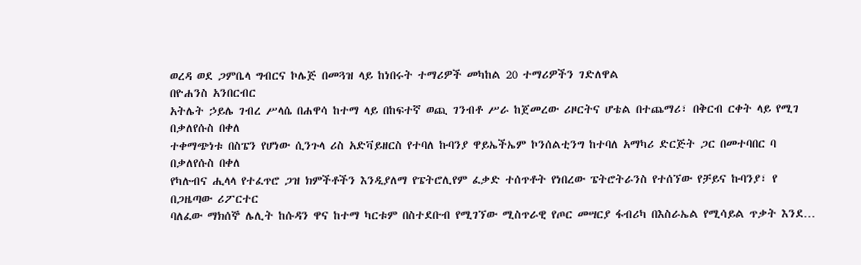ወረዳ ወደ ጋምቤላ ግብርና ኮሌጅ በመጓዝ ላይ ከነበሩት ተማሪዎች መካከል 20 ተማሪዎችን ገድለዋል
በዮሐንስ አንበርብር
አትሌት ኃይሌ ገብረ ሥላሴ በሐዋሳ ከተማ ላይ በከፍተኛ ወጪ ገንብቶ ሥራ ከጀመረው ሪዞርትና ሆቴል በተጨማሪ፣ በቅርብ ርቀት ላይ የሚገ
በቃለየሱስ በቀለ
ተቀማጭነቱ በስፔን የሆነው ሲንጉላ ሪስ አድቫይዘርስ የተባለ ኩባንያ ዋይኤችኤም ኮንሰልቲንግ ከተባለ አማካሪ ድርጅት ጋር በመተባበር ባ
በቃለየሱስ በቀለ
የካሉብና ሒላላ የተፈጥሮ ጋዝ ክምችቶችን እንዲያለማ የፔትሮሊየም ፈቃድ ተሰጥቶት የነበረው ፔትሮትራንስ የተሰኘው የቻይና ኩባንያ፣ የ
በጋዜጣው ሪፖርተር
ባለፈው ማክሰኞ ሌሊት ከሱዳን ዋና ከተማ ካርቱም በስተደቡብ የሚገኘው ሚስጥራዊ የጦር መሣርያ ፋብሪካ በእስራኤል የሚሳይል ጥቃት እንደ…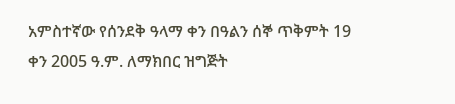አምስተኛው የሰንደቅ ዓላማ ቀን በዓልን ሰኞ ጥቅምት 19 ቀን 2005 ዓ.ም. ለማክበር ዝግጅት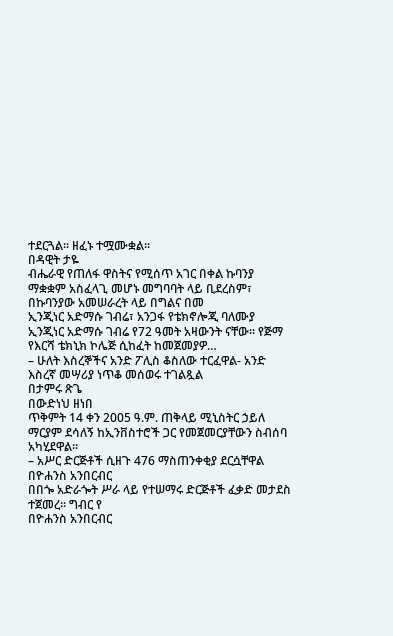ተደርጓል፡፡ ዘፈኑ ተሟሙቋል፡፡
በዳዊት ታዬ
ብሔራዊ የጠለፋ ዋስትና የሚሰጥ አገር በቀል ኩባንያ ማቋቋም አስፈላጊ መሆኑ መግባባት ላይ ቢደረስም፣ በኩባንያው አመሠራረት ላይ በግልና በመ
ኢንጂነር አድማሱ ገብሬ፣ አንጋፋ የቴክኖሎጂ ባለሙያ
ኢንጂነር አድማሱ ገብሬ የ72 ዓመት አዛውንት ናቸው፡፡ የጅማ የእርሻ ቴክኒክ ኮሌጅ ሲከፈት ከመጀመያዎ…
– ሁለት እስረኞችና አንድ ፖሊስ ቆስለው ተርፈዋል- አንድ እስረኛ መሣሪያ ነጥቆ መሰወሩ ተገልጿል
በታምሩ ጽጌ
በውድነህ ዘነበ
ጥቅምት 14 ቀን 2005 ዓ.ም. ጠቅላይ ሚኒስትር ኃይለ ማርያም ደሳለኝ ከኢንቨስተሮች ጋር የመጀመርያቸውን ስብሰባ አካሂደዋል፡፡
– አሥር ድርጅቶች ሲዘጉ 476 ማስጠንቀቂያ ደርሷቸዋል
በዮሐንስ አንበርብር
በበጐ አድራጐት ሥራ ላይ የተሠማሩ ድርጅቶች ፈቃድ መታደስ ተጀመረ፡፡ ግብር የ
በዮሐንስ አንበርብር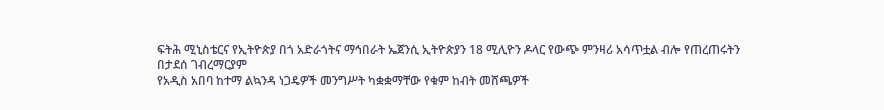ፍትሕ ሚኒስቴርና የኢትዮጵያ በጎ አድራጎትና ማኅበራት ኤጀንሲ ኢትዮጵያን 18 ሚሊዮን ዶላር የውጭ ምንዛሪ አሳጥቷል ብሎ የጠረጠሩትን
በታደሰ ገብረማርያም
የአዲስ አበባ ከተማ ልኳንዳ ነጋዴዎች መንግሥት ካቋቋማቸው የቁም ከብት መሸጫዎች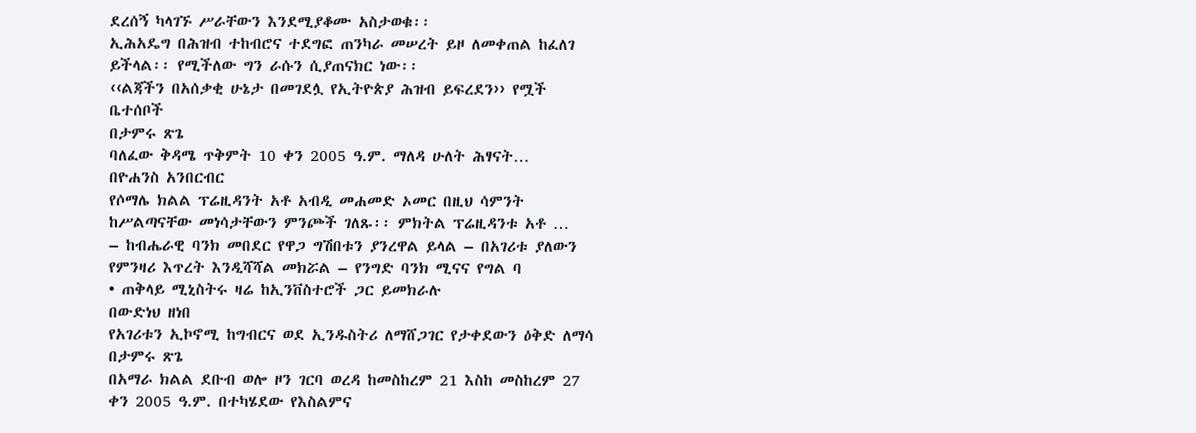ደረሰኝ ካላገኙ ሥራቸውን እንደሚያቆሙ አስታወቁ፡፡
ኢሕአዴግ በሕዝብ ተከብሮና ተደግፎ ጠንካራ መሠረት ይዞ ለመቀጠል ከፈለገ ይችላል፡፡ የሚችለው ግን ራሱን ሲያጠናክር ነው፡፡
‹‹ልጃችን በአሰቃቂ ሁኔታ በመገደሏ የኢትዮጵያ ሕዝብ ይፍረደን›› የሟች ቤተሰቦች
በታምሩ ጽጌ
ባለፈው ቅዳሜ ጥቅምት 10 ቀን 2005 ዓ.ም. ማለዳ ሁለት ሕፃናት…
በዮሐንስ አንበርብር
የሶማሌ ክልል ፕሬዚዳንት አቶ አብዲ መሐመድ ኦመር በዚህ ሳምንት ከሥልጣናቸው መነሳታቸውን ምንጮች ገለጹ፡፡ ምክትል ፕሬዚዳንቱ አቶ …
– ከብሔራዊ ባንክ መበደር የዋጋ ግሽበቱን ያንረዋል ይላል – በአገሪቱ ያለውን የምንዛሪ እጥረት እንዲሻሻል መክሯል – የንግድ ባንክ ሚናና የግል ባ
• ጠቅላይ ሚኒስትሩ ዛሬ ከኢንቨስተሮች ጋር ይመክራሉ
በውድነህ ዘነበ
የአገሪቱን ኢኮኖሚ ከግብርና ወደ ኢንዱስትሪ ለማሸጋገር የታቀደውን ዕቅድ ለማሳ
በታምሩ ጽጌ
በአማራ ክልል ደቡብ ወሎ ዞን ገርባ ወረዳ ከመስከረም 21 እስከ መስከረም 27 ቀን 2005 ዓ.ም. በተካሄደው የእስልምና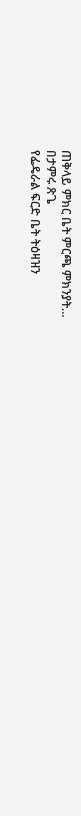ጠቅላይ ምክር ቤት ምርጫ ምክንያት…
በታምሩ ጽጌ
የፌዴራል ፍርድ ቤት ትዕዛዝን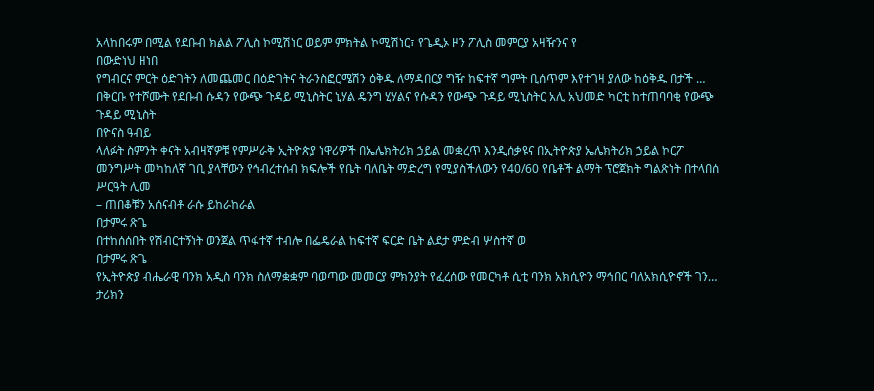አላከበሩም በሚል የደቡብ ክልል ፖሊስ ኮሚሽነር ወይም ምክትል ኮሚሽነር፣ የጌዲኦ ዞን ፖሊስ መምርያ አዛዥንና የ
በውድነህ ዘነበ
የግብርና ምርት ዕድገትን ለመጨመር በዕድገትና ትራንስፎርሜሽን ዕቅዱ ለማዳበርያ ግዥ ከፍተኛ ግምት ቢሰጥም እየተገዛ ያለው ከዕቅዱ በታች …
በቅርቡ የተሾሙት የደቡብ ሱዳን የውጭ ጉዳይ ሚኒስትር ኒሃል ዴንግ ሂሃልና የሱዳን የውጭ ጉዳይ ሚኒስትር አሊ አህመድ ካርቲ ከተጠባባቂ የውጭ ጉዳይ ሚኒስት
በዮናስ ዓብይ
ላለፉት ስምንት ቀናት አብዛኛዎቹ የምሥራቅ ኢትዮጵያ ነዋሪዎች በኤሌክትሪክ ኃይል መቋረጥ እንዲሰቃዩና በኢትዮጵያ ኤሌክትሪክ ኃይል ኮርፖ
መንግሥት መካከለኛ ገቢ ያላቸውን የኅብረተሰብ ክፍሎች የቤት ባለቤት ማድረግ የሚያስችለውን የ40/60 የቤቶች ልማት ፕሮጀክት ግልጽነት በተላበሰ ሥርዓት ሊመ
– ጠበቆቹን አሰናብቶ ራሱ ይከራከራል
በታምሩ ጽጌ
በተከሰሰበት የሽብርተኝነት ወንጀል ጥፋተኛ ተብሎ በፌዴራል ከፍተኛ ፍርድ ቤት ልደታ ምድብ ሦስተኛ ወ
በታምሩ ጽጌ
የኢትዮጵያ ብሔራዊ ባንክ አዲስ ባንክ ስለማቋቋም ባወጣው መመርያ ምክንያት የፈረሰው የመርካቶ ሲቲ ባንክ አክሲዮን ማኅበር ባለአክሲዮኖች ገን…
ታሪክን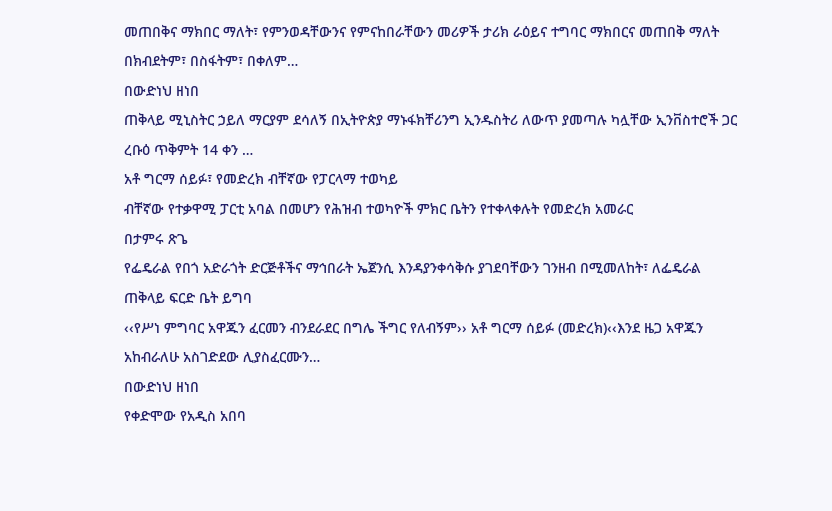መጠበቅና ማክበር ማለት፣ የምንወዳቸውንና የምናከበራቸውን መሪዎች ታሪክ ራዕይና ተግባር ማክበርና መጠበቅ ማለት በክብደትም፣ በስፋትም፣ በቀለም…
በውድነህ ዘነበ
ጠቅላይ ሚኒስትር ኃይለ ማርያም ደሳለኝ በኢትዮጵያ ማኑፋክቸሪንግ ኢንዱስትሪ ለውጥ ያመጣሉ ካሏቸው ኢንቨስተሮች ጋር ረቡዕ ጥቅምት 14 ቀን …
አቶ ግርማ ሰይፉ፣ የመድረክ ብቸኛው የፓርላማ ተወካይ
ብቸኛው የተቃዋሚ ፓርቲ አባል በመሆን የሕዝብ ተወካዮች ምክር ቤትን የተቀላቀሉት የመድረክ አመራር
በታምሩ ጽጌ
የፌዴራል የበጎ አድራጎት ድርጅቶችና ማኅበራት ኤጀንሲ እንዳያንቀሳቅሱ ያገደባቸውን ገንዘብ በሚመለከት፣ ለፌዴራል ጠቅላይ ፍርድ ቤት ይግባ
‹‹የሥነ ምግባር አዋጁን ፈርመን ብንደራደር በግሌ ችግር የለብኝም›› አቶ ግርማ ሰይፉ (መድረክ)‹‹እንደ ዜጋ አዋጁን አከብራለሁ አስገድደው ሊያስፈርሙን…
በውድነህ ዘነበ
የቀድሞው የአዲስ አበባ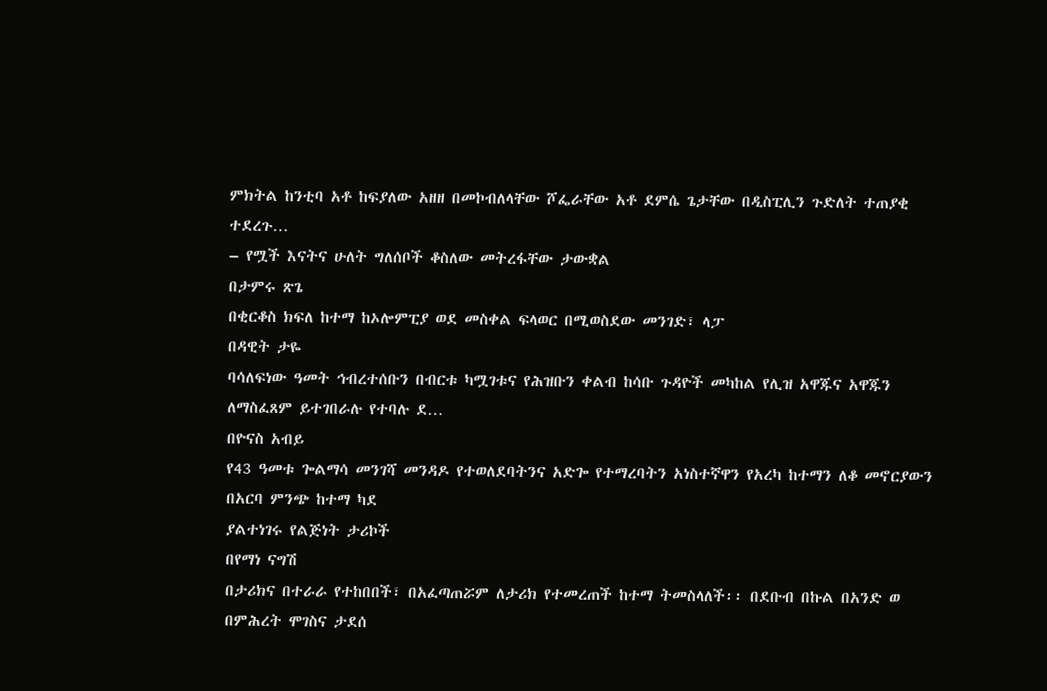ምክትል ከንቲባ አቶ ከፍያለው አዘዘ በመኮብለላቸው ሾፌራቸው አቶ ደምሴ ጌታቸው በዲስፒሊን ጉድለት ተጠያቂ ተደረጉ…
– የሟች እናትና ሁለት ግለሰቦች ቆስለው መትረፋቸው ታውቋል
በታምሩ ጽጌ
በቂርቆስ ክፍለ ከተማ ከኦሎምፒያ ወደ መስቀል ፍላወር በሚወስደው መንገድ፣ ላፓ
በዳዊት ታዬ
ባሳለፍነው ዓመት ኅብረተሰቡን በብርቱ ካሟገቱና የሕዝቡን ቀልብ ከሳቡ ጉዳዮች መካከል የሊዝ አዋጁና አዋጁን ለማስፈጸም ይተገበራሉ የተባሉ ደ…
በዮናስ አብይ
የ43 ዓመቱ ጐልማሳ መንገሻ መንዳዶ የተወለደባትንና አድጐ የተማረባትን አነስተኛዋን የአረካ ከተማን ለቆ መኖርያውን በአርባ ምንጭ ከተማ ካደ
ያልተነገሩ የልጅነት ታሪኮች
በየማነ ናግሽ
በታሪክና በተራራ የተከበበች፣ በአፈጣጠሯም ለታሪክ የተመረጠች ከተማ ትመስላለች፡፡ በደቡብ በኩል በአንድ ወ
በምሕረት ሞገስና ታደሰ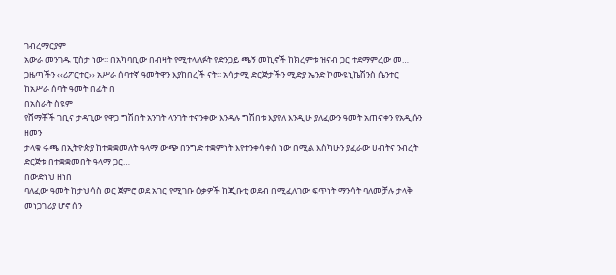ገብረማርያም
አውራ መንገዱ ፒስታ ነው፡፡ በአካባቢው በብዛት የሚተላለፉት የድንጋይ ጫኝ መኪኖች ከክረምቱ ዝናብ ጋር ተደማምረው መ…
ጋዜጣችን ‹‹ሪፖርተር›› አሥራ ሰባተኛ ዓመትዋን እያከበረች ናት፡፡ አሳታሚ ድርጅታችን ሚድያ ኤንድ ኮሙዩኒኬሽንስ ሴንተር ከአሥራ ሰባት ዓመት በፊት በ
በአስራት ስዩም
የሸማቾች ገቢና ታዳጊው የዋጋ ግሽበት አንገት ላንገት ተናንቀው እንዳሉ ግሽበቱ እያየለ እንዲሁ ያለፈውን ዓመት አጠናቀን የአዲሱን ዘመን
ታላቁ ሩጫ በኢትዮጵያ ከተቋቋመለት ዓላማ ውጭ በንግድ ተቋምነት እየተንቀሳቀሰ ነው በሚል እስካሁን ያፈራው ሀብትና ንብረት ድርጅቱ በተቋቋመበት ዓላማ ጋር…
በውድነህ ዘነበ
ባለፈው ዓመት ከታህሳስ ወር ጀምሮ ወደ አገር የሚገቡ ዕቃዎች ከጂቡቲ ወደብ በሚፈለገው ፍጥነት ማንሳት ባለመቻሉ ታላቅ መነጋገሪያ ሆኖ ሰን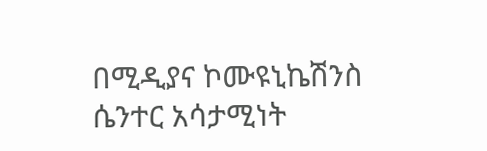በሚዲያና ኮሙዩኒኬሽንስ ሴንተር አሳታሚነት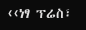‹‹ነፃ ፕሬስ፣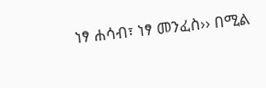ነፃ ሐሳብ፣ ነፃ መንፈስ›› በሚል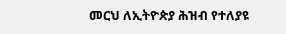መርህ ለኢትዮጵያ ሕዝብ የተለያዩ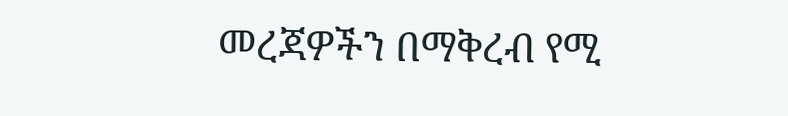መረጃዎችን በማቅረብ የሚ